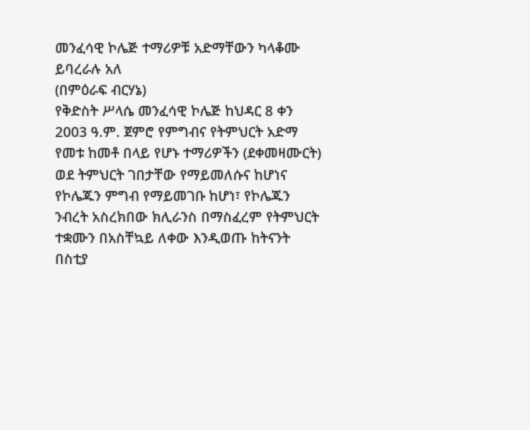መንፈሳዊ ኮሌጅ ተማሪዎቹ አድማቸውን ካላቆሙ ይባረራሉ አለ
(በምዕራፍ ብርሃኔ)
የቅድስት ሥላሴ መንፈሳዊ ኮሌጅ ከህዳር 8 ቀን 2003 ዓ.ም. ጀምሮ የምግብና የትምህርት አድማ የመቱ ከመቶ በላይ የሆኑ ተማሪዎችን (ደቀመዛሙርት) ወደ ትምህርት ገበታቸው የማይመለሱና ከሆነና የኮሌጁን ምግብ የማይመገቡ ከሆነ፣ የኮሌጁን ንብረት አስረክበው ክሊራንስ በማስፈረም የትምህርት ተቋሙን በአስቸኳይ ለቀው እንዲወጡ ከትናንት በስቲያ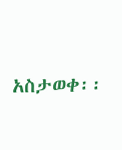አስታወቀ፡፡